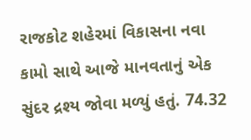રાજકોટ શહેરમાં વિકાસના નવા કામો સાથે આજે માનવતાનું એક સુંદર દ્રશ્ય જોવા મળ્યું હતું. 74.32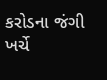કરોડના જંગી ખર્ચે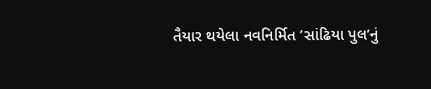તૈયાર થયેલા નવનિર્મિત ’સાંઢિયા પુલ’નું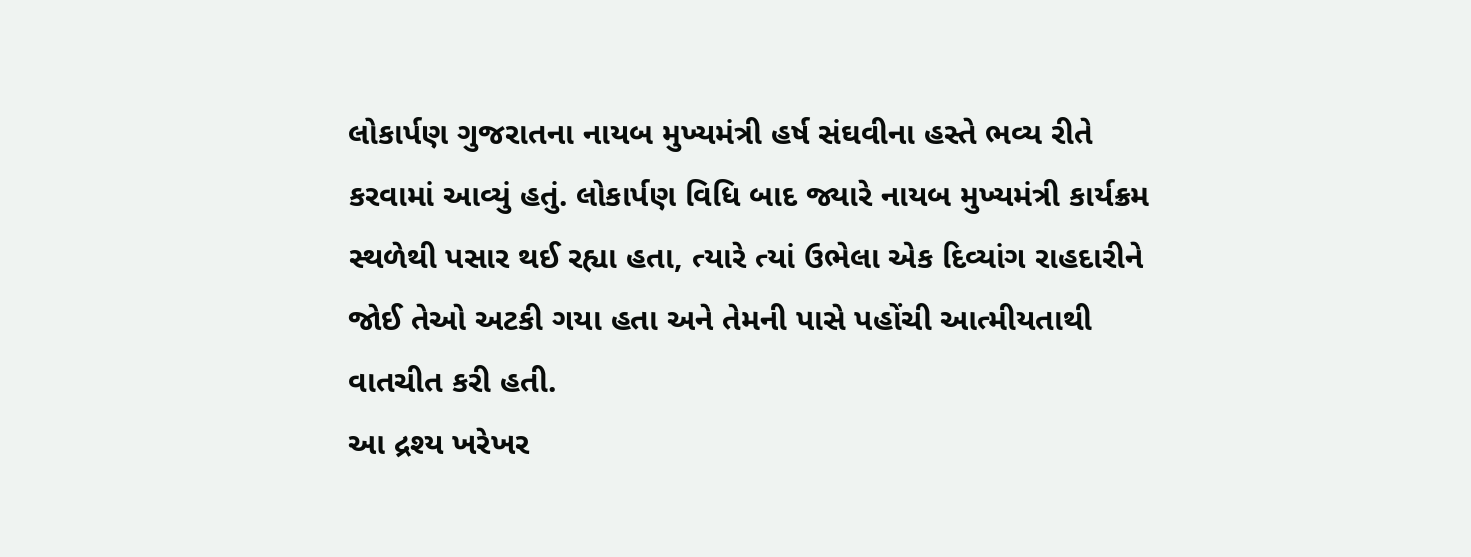લોકાર્પણ ગુજરાતના નાયબ મુખ્યમંત્રી હર્ષ સંઘવીના હસ્તે ભવ્ય રીતે કરવામાં આવ્યું હતું. લોકાર્પણ વિધિ બાદ જ્યારે નાયબ મુખ્યમંત્રી કાર્યક્રમ સ્થળેથી પસાર થઈ રહ્યા હતા, ત્યારે ત્યાં ઉભેલા એક દિવ્યાંગ રાહદારીને જોઈ તેઓ અટકી ગયા હતા અને તેમની પાસે પહોંચી આત્મીયતાથી વાતચીત કરી હતી.
આ દ્રશ્ય ખરેખર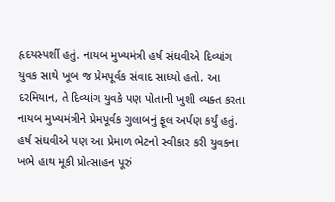હૃદયસ્પર્શી હતું. નાયબ મુખ્યમંત્રી હર્ષ સંઘવીએ દિવ્યાંગ યુવક સાથે ખૂબ જ પ્રેમપૂર્વક સંવાદ સાધ્યો હતો. આ દરમિયાન, તે દિવ્યાંગ યુવકે પણ પોતાની ખુશી વ્યક્ત કરતા નાયબ મુખ્યમંત્રીને પ્રેમપૂર્વક ગુલાબનું ફૂલ અર્પણ કર્યું હતું. હર્ષ સંઘવીએ પણ આ પ્રેમાળ ભેટનો સ્વીકાર કરી યુવકના ખભે હાથ મૂકી પ્રોત્સાહન પૂરું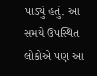પાડ્યું હતું. આ સમયે ઉપસ્થિત લોકોએ પણ આ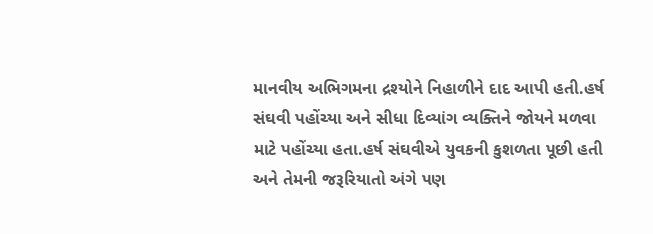માનવીય અભિગમના દ્રશ્યોને નિહાળીને દાદ આપી હતી.હર્ષ સંઘવી પહોંચ્યા અને સીધા દિવ્યાંગ વ્યક્તિને જોયને મળવા માટે પહોંચ્યા હતા.હર્ષ સંઘવીએ યુવકની કુશળતા પૂછી હતી અને તેમની જરૂરિયાતો અંગે પણ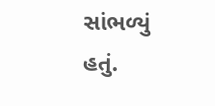સાંભળ્યું હતું.